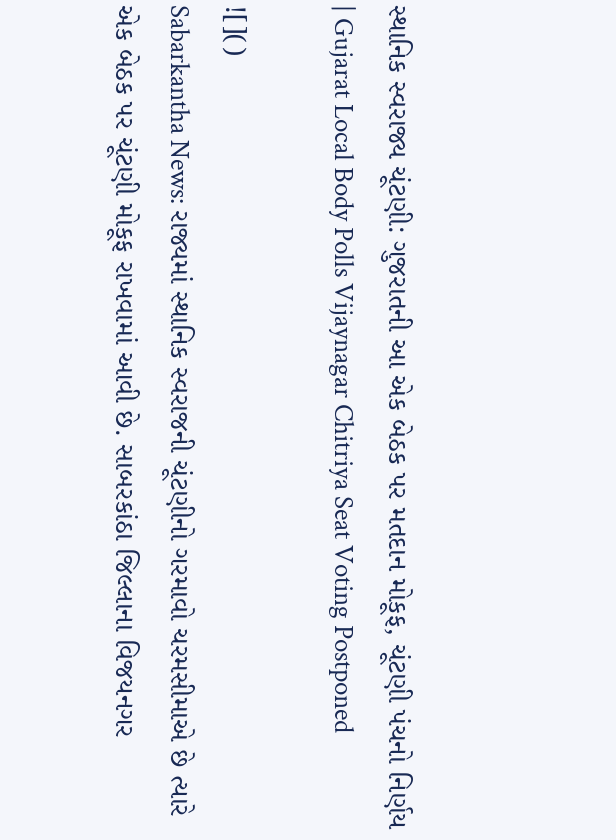સ્થાનિક સ્વરાજ્ય ચૂંટણી: ગુજરાતની આ એક બેઠક પર મતદાન મોકૂફ, ચૂંટણી પંચનો નિર્ણય | Gujarat Local Body Polls Vijaynagar Chitriya Seat Voting Postponed

![]()
Sabarkantha News: રાજ્યમાં સ્થાનિક સ્વરાજની ચૂંટણીનો ગરમાવો ચરમસીમાએ છે ત્યારે એક બેઠક પર ચૂંટણી મોકૂફ રાખવામાં આવી છે. સાબરકાંઠા જિલ્લાના વિજયનગર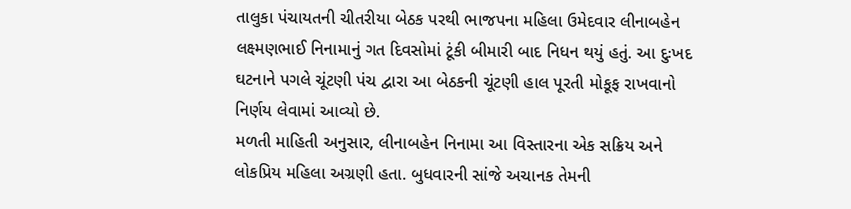તાલુકા પંચાયતની ચીતરીયા બેઠક પરથી ભાજપના મહિલા ઉમેદવાર લીનાબહેન લક્ષ્મણભાઈ નિનામાનું ગત દિવસોમાં ટૂંકી બીમારી બાદ નિધન થયું હતું. આ દુઃખદ ઘટનાને પગલે ચૂંટણી પંચ દ્વારા આ બેઠકની ચૂંટણી હાલ પૂરતી મોકૂફ રાખવાનો નિર્ણય લેવામાં આવ્યો છે.
મળતી માહિતી અનુસાર, લીનાબહેન નિનામા આ વિસ્તારના એક સક્રિય અને લોકપ્રિય મહિલા અગ્રણી હતા. બુધવારની સાંજે અચાનક તેમની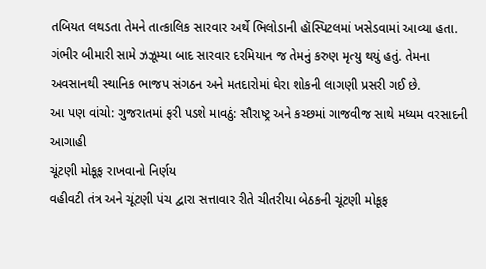તબિયત લથડતા તેમને તાત્કાલિક સારવાર અર્થે ભિલોડાની હૉસ્પિટલમાં ખસેડવામાં આવ્યા હતા. ગંભીર બીમારી સામે ઝઝૂમ્યા બાદ સારવાર દરમિયાન જ તેમનું કરુણ મૃત્યુ થયું હતું. તેમના અવસાનથી સ્થાનિક ભાજપ સંગઠન અને મતદારોમાં ઘેરા શોકની લાગણી પ્રસરી ગઈ છે.
આ પણ વાંચો: ગુજરાતમાં ફરી પડશે માવઠું: સૌરાષ્ટ્ર અને કચ્છમાં ગાજવીજ સાથે મધ્યમ વરસાદની આગાહી
ચૂંટણી મોકૂફ રાખવાનો નિર્ણય
વહીવટી તંત્ર અને ચૂંટણી પંચ દ્વારા સત્તાવાર રીતે ચીતરીયા બેઠકની ચૂંટણી મોકૂફ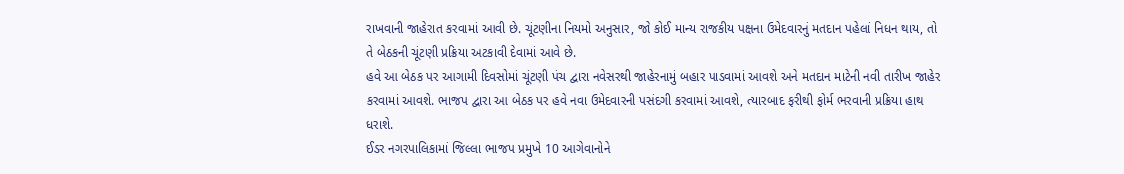રાખવાની જાહેરાત કરવામાં આવી છે. ચૂંટણીના નિયમો અનુસાર, જો કોઈ માન્ય રાજકીય પક્ષના ઉમેદવારનું મતદાન પહેલાં નિધન થાય, તો તે બેઠકની ચૂંટણી પ્રક્રિયા અટકાવી દેવામાં આવે છે.
હવે આ બેઠક પર આગામી દિવસોમાં ચૂંટણી પંચ દ્વારા નવેસરથી જાહેરનામું બહાર પાડવામાં આવશે અને મતદાન માટેની નવી તારીખ જાહેર કરવામાં આવશે. ભાજપ દ્વારા આ બેઠક પર હવે નવા ઉમેદવારની પસંદગી કરવામાં આવશે, ત્યારબાદ ફરીથી ફોર્મ ભરવાની પ્રક્રિયા હાથ ધરાશે.
ઈડર નગરપાલિકામાં જિલ્લા ભાજપ પ્રમુખે 10 આગેવાનોને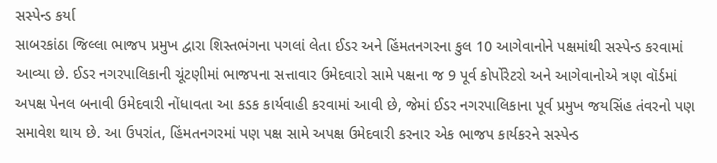સસ્પેન્ડ કર્યા
સાબરકાંઠા જિલ્લા ભાજપ પ્રમુખ દ્વારા શિસ્તભંગના પગલાં લેતા ઈડર અને હિંમતનગરના કુલ 10 આગેવાનોને પક્ષમાંથી સસ્પેન્ડ કરવામાં આવ્યા છે. ઈડર નગરપાલિકાની ચૂંટણીમાં ભાજપના સત્તાવાર ઉમેદવારો સામે પક્ષના જ 9 પૂર્વ કોર્પોરેટરો અને આગેવાનોએ ત્રણ વૉર્ડમાં અપક્ષ પેનલ બનાવી ઉમેદવારી નોંધાવતા આ કડક કાર્યવાહી કરવામાં આવી છે, જેમાં ઈડર નગરપાલિકાના પૂર્વ પ્રમુખ જયસિંહ તંવરનો પણ સમાવેશ થાય છે. આ ઉપરાંત, હિંમતનગરમાં પણ પક્ષ સામે અપક્ષ ઉમેદવારી કરનાર એક ભાજપ કાર્યકરને સસ્પેન્ડ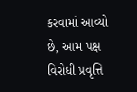કરવામાં આવ્યો છે, આમ પક્ષ વિરોધી પ્રવૃત્તિ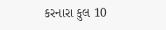કરનારા કુલ 10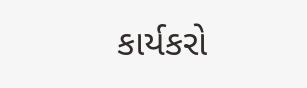કાર્યકરો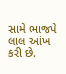સામે ભાજપે લાલ આંખ કરી છે.